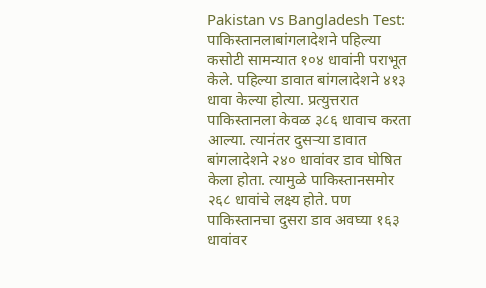Pakistan vs Bangladesh Test: पाकिस्तानलाबांगलादेशने पहिल्या कसोटी सामन्यात १०४ धावांनी पराभूत केले. पहिल्या डावात बांगलादेशने ४१३ धावा केल्या होत्या. प्रत्युत्तरात पाकिस्तानला केवळ ३८६ धावाच करता आल्या. त्यानंतर दुसऱ्या डावात बांगलादेशने २४० धावांवर डाव घोषित केला होता. त्यामुळे पाकिस्तानसमोर २६८ धावांचे लक्ष्य होते. पण पाकिस्तानचा दुसरा डाव अवघ्या १६३ धावांवर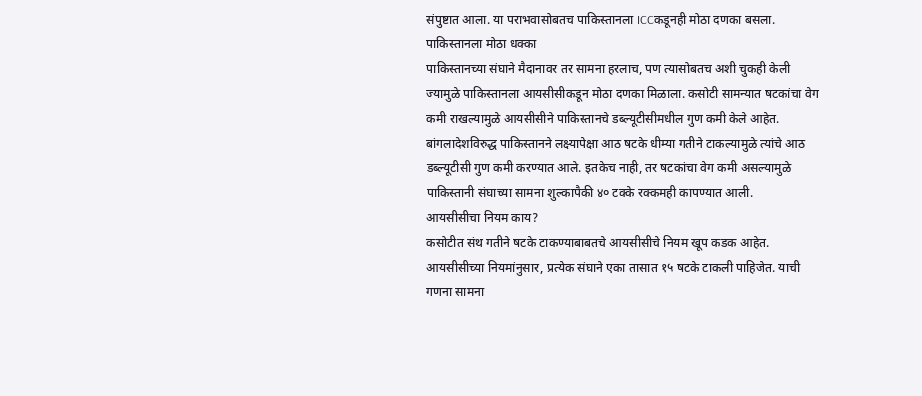संपुष्टात आला. या पराभवासोबतच पाकिस्तानला ICCकडूनही मोठा दणका बसला.
पाकिस्तानला मोठा धक्का
पाकिस्तानच्या संघाने मैदानावर तर सामना हरलाच, पण त्यासोबतच अशी चुकही केली ज्यामुळे पाकिस्तानला आयसीसीकडून मोठा दणका मिळाला. कसोटी सामन्यात षटकांचा वेग कमी राखल्यामुळे आयसीसीने पाकिस्तानचे डब्ल्यूटीसीमधील गुण कमी केले आहेत. बांगलादेशविरुद्ध पाकिस्तानने लक्ष्यापेक्षा आठ षटके धीम्या गतीने टाकल्यामुळे त्यांचे आठ डब्ल्यूटीसी गुण कमी करण्यात आले. इतकेच नाही, तर षटकांचा वेग कमी असल्यामुळे पाकिस्तानी संघाच्या सामना शुल्कापैकी ४० टक्के रक्कमही कापण्यात आली.
आयसीसीचा नियम काय?
कसोटीत संथ गतीने षटके टाकण्याबाबतचे आयसीसीचे नियम खूप कडक आहेत. आयसीसीच्या नियमांनुसार, प्रत्येक संघाने एका तासात १५ षटके टाकली पाहिजेत. याची गणना सामना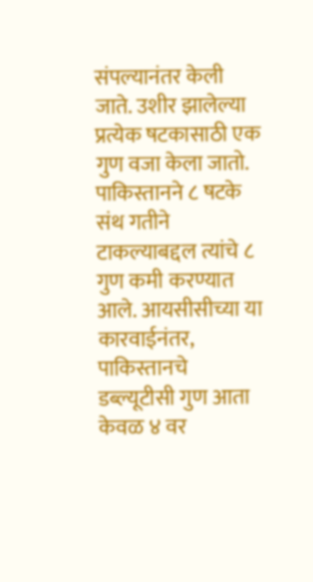संपल्यानंतर केली जाते. उशीर झालेल्या प्रत्येक षटकासाठी एक गुण वजा केला जातो. पाकिस्तानने ८ षटके संथ गतीने टाकल्याबद्दल त्यांचे ८ गुण कमी करण्यात आले. आयसीसीच्या या कारवाईनंतर, पाकिस्तानचे डब्ल्यूटीसी गुण आता केवळ ४ वर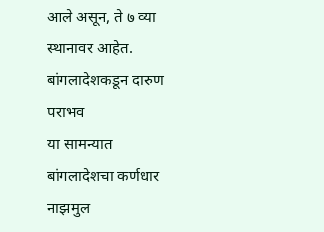आले असून, ते ७ व्या स्थानावर आहेत.
बांगलादेशकडून दारुण पराभव
या सामन्यात बांगलादेशचा कर्णधार नाझमुल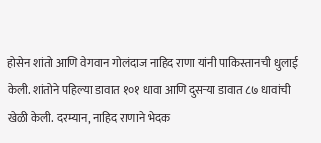होसेन शांतो आणि वेगवान गोलंदाज नाहिद राणा यांनी पाकिस्तानची धुलाई केली. शांतोने पहिल्या डावात १०१ धावा आणि दुसऱ्या डावात ८७ धावांची खेळी केली. दरम्यान, नाहिद राणाने भेदक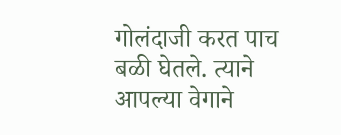गोलंदाजी करत पाच बळी घेतले. त्याने आपल्या वेगाने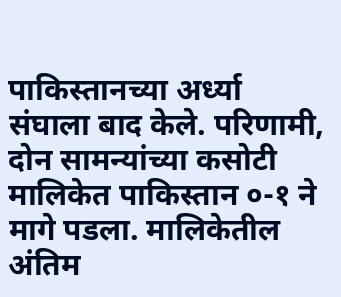पाकिस्तानच्या अर्ध्या संघाला बाद केले. परिणामी, दोन सामन्यांच्या कसोटी मालिकेत पाकिस्तान ०-१ ने मागे पडला. मालिकेतील अंतिम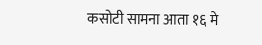कसोटी सामना आता १६ मे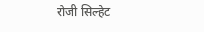रोजी सिल्हेट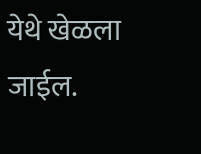येथे खेळला जाईल.